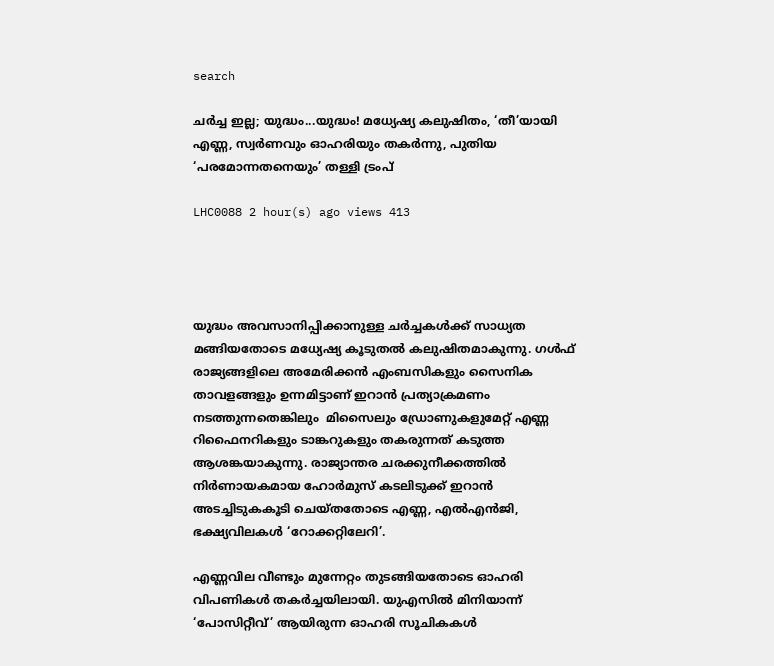search

ചർച്ച ഇല്ല; യുദ്ധം...യുദ്ധം! മധ്യേഷ്യ കലുഷിതം, ‘തീ’യായി എണ്ണ, സ്വർണവും ഓഹരിയും തകർന്നു, പുതിയ ‘പരമോന്നതനെയും’ തള്ളി ട്രംപ്

LHC0088 2 hour(s) ago views 413




യുദ്ധം അവസാനിപ്പിക്കാനുള്ള ചർച്ചകൾക്ക് സാധ്യത മങ്ങിയതോടെ മധ്യേഷ്യ കൂടുതൽ കലുഷിതമാകുന്നു. ഗൾഫ് രാജ്യങ്ങളിലെ അമേരിക്കൻ എംബസികളും സൈനിക താവളങ്ങളും ഉന്നമിട്ടാണ് ഇറാൻ പ്രത്യാക്രമണം നടത്തുന്നതെങ്കിലും  മിസൈലും ഡ്രോണുകളുമേറ്റ് എണ്ണ റിഫൈനറികളും ടാങ്കറുകളും തകരുന്നത് കടുത്ത ആശങ്കയാകുന്നു. രാജ്യാന്തര ചരക്കുനീക്കത്തിൽ നിർണായകമായ ഹോർമുസ് കടലിടുക്ക് ഇറാൻ അടച്ചിടുകകൂടി ചെയ്തതോടെ എണ്ണ, എൽഎൻജി, ഭക്ഷ്യവിലകൾ ‘റോക്കറ്റിലേറി’.

എണ്ണവില വീണ്ടും മുന്നേറ്റം തുടങ്ങിയതോടെ ഓഹരി വിപണികൾ തകർച്ചയിലായി. യുഎസിൽ മിനിയാന്ന് ‘പോസിറ്റീവ്’ ആയിരുന്ന ഓഹരി സൂചികകൾ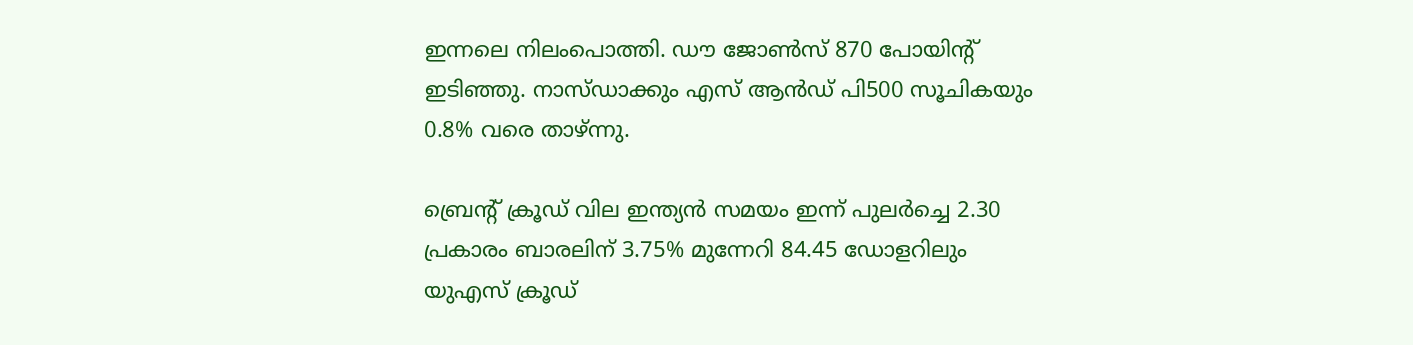ഇന്നലെ നിലംപൊത്തി. ഡൗ ജോൺസ് 870 പോയിന്റ് ഇടിഞ്ഞു. നാസ്ഡാക്കും എസ് ആൻഡ് പി500 സൂചികയും 0.8% വരെ താഴ്ന്നു.

ബ്രെന്റ് ക്രൂഡ് വില ഇന്ത്യൻ സമയം ഇന്ന് പുലർച്ചെ 2.30 പ്രകാരം ബാരലിന് 3.75% മുന്നേറി 84.45 ഡോളറിലും യുഎസ് ക്രൂഡ്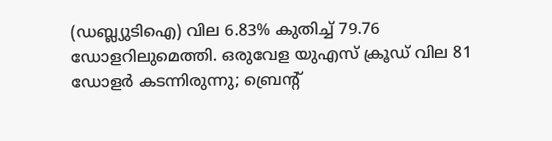(ഡബ്ല്യുടിഐ) വില 6.83% കുതിച്ച് 79.76 ഡോളറിലുമെത്തി. ഒരുവേള യുഎസ് ക്രൂഡ് വില 81 ഡോളർ കടന്നിരുന്നു; ബ്രെന്റ്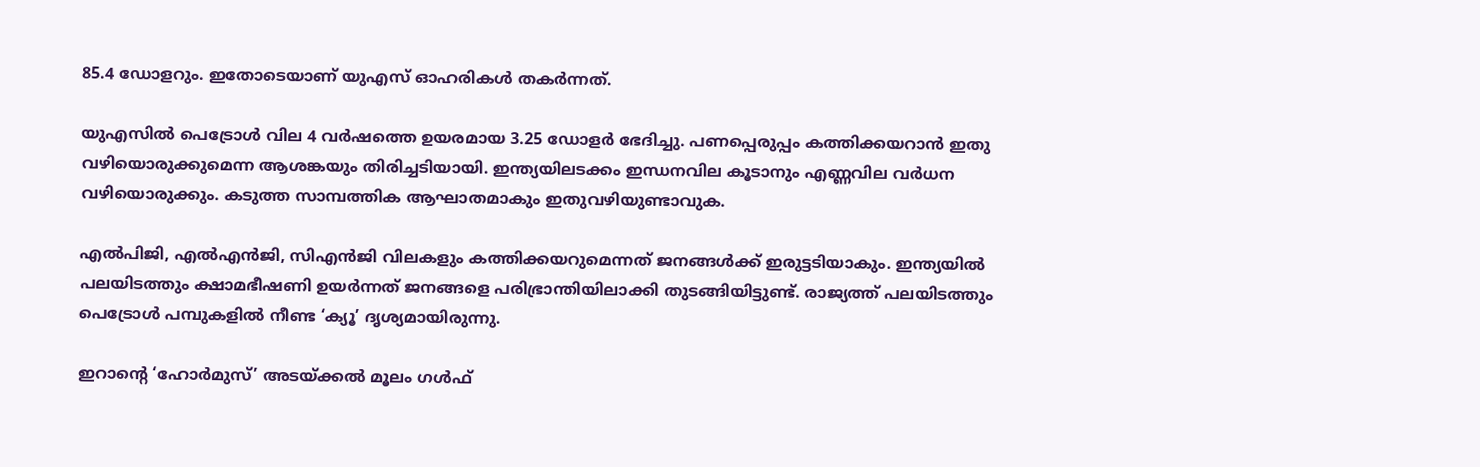85.4 ഡോളറും. ഇതോടെയാണ് യുഎസ് ഓഹരികൾ തകർന്നത്.

യുഎസിൽ പെട്രോൾ വില 4 വർഷത്തെ ഉയരമായ 3.25 ഡോളർ ഭേദിച്ചു. പണപ്പെരുപ്പം കത്തിക്കയറാൻ ഇതു വഴിയൊരുക്കുമെന്ന ആശങ്കയും തിരിച്ചടിയായി. ഇന്ത്യയിലടക്കം ഇന്ധനവില കൂടാനും എണ്ണവില വർധന വഴിയൊരുക്കും. കടുത്ത സാമ്പത്തിക ആഘാതമാകും ഇതുവഴിയുണ്ടാവുക.

എൽപിജി, എൽഎൻജി, സിഎൻജി വിലകളും കത്തിക്കയറുമെന്നത് ജനങ്ങൾക്ക് ഇരുട്ടടിയാകും. ഇന്ത്യയിൽ പലയിടത്തും ക്ഷാമഭീഷണി ഉയർന്നത് ജനങ്ങളെ പരിഭ്രാന്തിയിലാക്കി തുടങ്ങിയിട്ടുണ്ട്. രാജ്യത്ത് പലയിടത്തും പെട്രോൾ പമ്പുകളിൽ നീണ്ട ‘ക്യൂ’ ദൃശ്യമായിരുന്നു.

ഇറാന്റെ ‘ഹോർമുസ്’ അടയ്ക്കൽ മൂലം ഗൾഫ്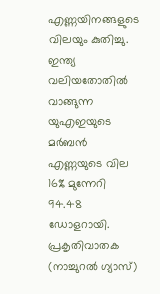എണ്ണയിനങ്ങളുടെ വിലയും കുതിച്ചു. ഇന്ത്യ വലിയതോതിൽ വാങ്ങുന്ന യുഎഇയുടെ മർബൻ എണ്ണയുടെ വില 16% മുന്നേറി 94.48 ഡോളറായി. പ്രകൃതിവാതക (നാച്ചുറൽ ഗ്യാസ്)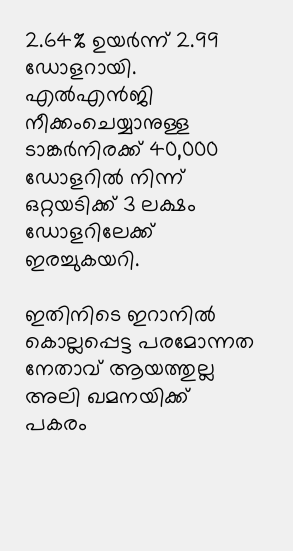2.64% ഉയർന്ന് 2.99 ഡോളറായി. എൽഎൻജി നീക്കംചെയ്യാനുള്ള ടാങ്കർനിരക്ക് 40,000 ഡോളറിൽ നിന്ന് ഒറ്റയടിക്ക് 3 ലക്ഷം ഡോളറിലേക്ക് ഇരച്ചുകയറി.

ഇതിനിടെ ഇറാനിൽ കൊല്ലപ്പെട്ട പരമോന്നത നേതാവ് ആയത്തുല്ല അലി ഖമനയിക്ക് പകരം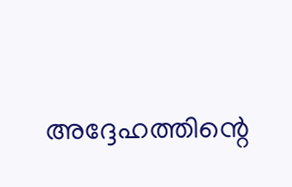അദ്ദേഹത്തിന്റെ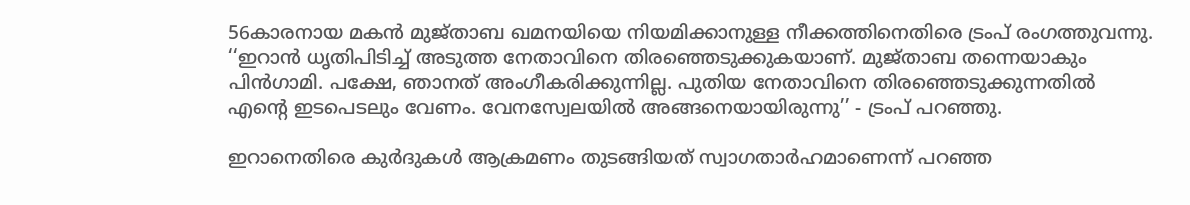56കാരനായ മകൻ മുജ്താബ ഖമനയിയെ നിയമിക്കാനുള്ള നീക്കത്തിനെതിരെ ട്രംപ് രംഗത്തുവന്നു. ‘‘ഇറാൻ ധൃതിപിടിച്ച് അടുത്ത നേതാവിനെ തിരഞ്ഞെടുക്കുകയാണ്. മുജ്താബ തന്നെയാകും പിൻഗാമി. പക്ഷേ, ഞാനത് അംഗീകരിക്കുന്നില്ല. പുതിയ നേതാവിനെ തിരഞ്ഞെടുക്കുന്നതിൽ എന്റെ ഇടപെടലും വേണം. വേനസ്വേലയിൽ അങ്ങനെയായിരുന്നു’’ - ട്രംപ് പറഞ്ഞു.

ഇറാനെതിരെ കുർദുകൾ ആക്രമണം തുടങ്ങിയത് സ്വാഗതാർഹമാണെന്ന് പറഞ്ഞ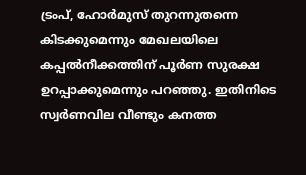ട്രംപ്, ഹോർമുസ് തുറന്നുതന്നെ കിടക്കുമെന്നും മേഖലയിലെ കപ്പൽനീക്കത്തിന് പൂർണ സുരക്ഷ ഉറപ്പാക്കുമെന്നും പറഞ്ഞു. ഇതിനിടെ സ്വർണവില വീണ്ടും കനത്ത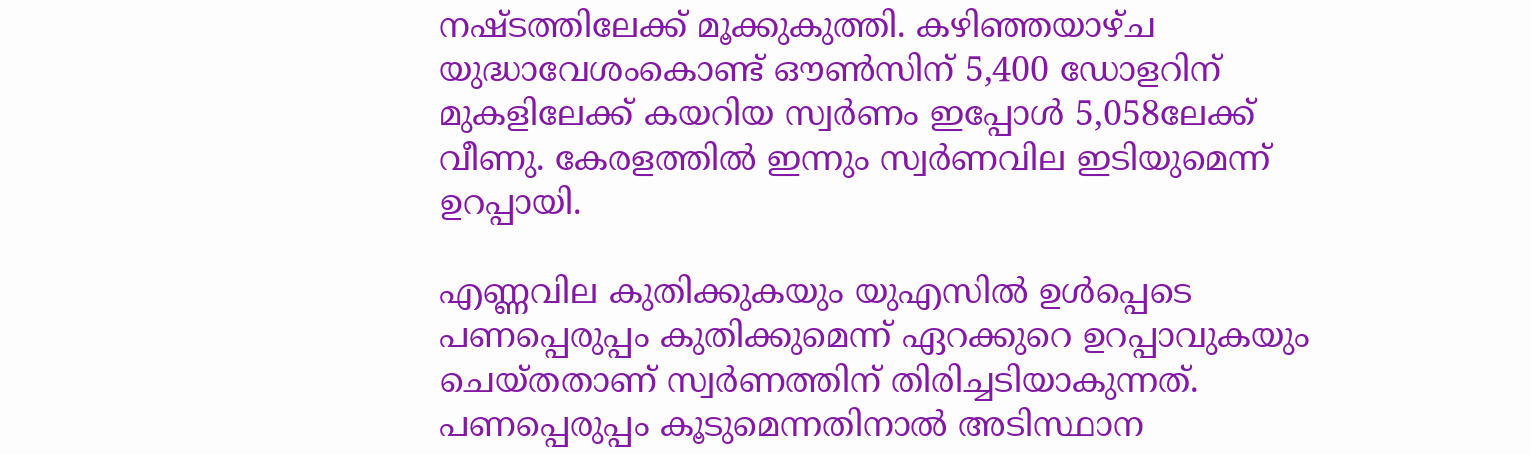നഷ്ടത്തിലേക്ക് മൂക്കുകുത്തി. കഴിഞ്ഞയാഴ്ച യുദ്ധാവേശംകൊണ്ട് ഔൺസിന് 5,400 ഡോളറിന് മുകളിലേക്ക് കയറിയ സ്വർണം ഇപ്പോൾ 5,058ലേക്ക് വീണു. കേരളത്തിൽ ഇന്നും സ്വർണവില ഇടിയുമെന്ന് ഉറപ്പായി.

എണ്ണവില കുതിക്കുകയും യുഎസിൽ ഉൾപ്പെടെ പണപ്പെരുപ്പം കുതിക്കുമെന്ന് ഏറക്കുറെ ഉറപ്പാവുകയും ചെയ്തതാണ് സ്വർണത്തിന് തിരിച്ചടിയാകുന്നത്. പണപ്പെരുപ്പം കൂടുമെന്നതിനാൽ അടിസ്ഥാന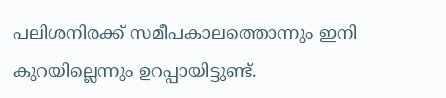പലിശനിരക്ക് സമീപകാലത്തൊന്നും ഇനി കുറയില്ലെന്നും ഉറപ്പായിട്ടുണ്ട്.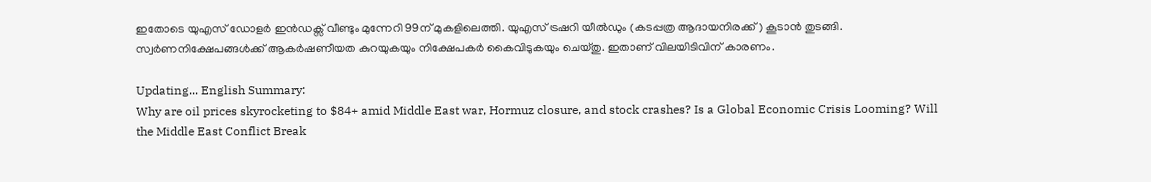ഇതോടെ യുഎസ് ഡോളർ ഇൻഡക്സ് വീണ്ടും മുന്നേറി 99ന് മുകളിലെത്തി. യുഎസ് ട്രഷറി യീൽഡും (കടപ്പത്ര ആദായനിരക്ക്) കൂടാൻ തുടങ്ങി. സ്വർണനിക്ഷേപങ്ങൾക്ക് ആകർഷണീയത കുറയുകയും നിക്ഷേപകർ കൈവിടുകയും ചെയ്തു. ഇതാണ് വിലയിടിവിന് കാരണം.

Updating... English Summary:
Why are oil prices skyrocketing to $84+ amid Middle East war, Hormuz closure, and stock crashes? Is a Global Economic Crisis Looming? Will the Middle East Conflict Break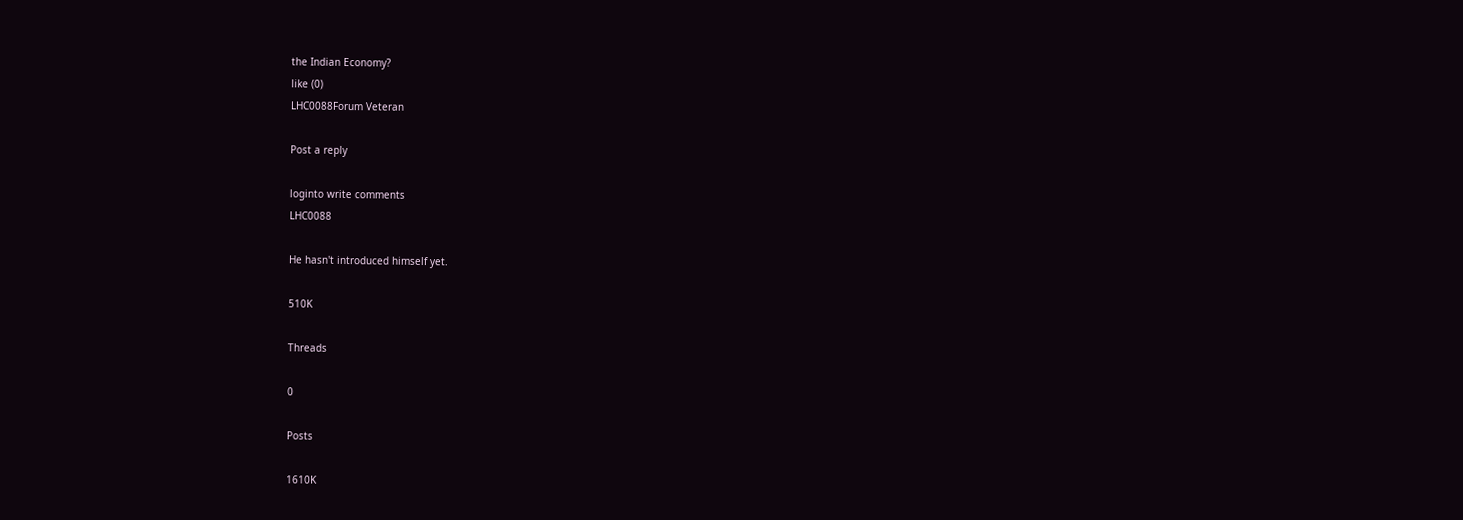the Indian Economy?
like (0)
LHC0088Forum Veteran

Post a reply

loginto write comments
LHC0088

He hasn't introduced himself yet.

510K

Threads

0

Posts

1610K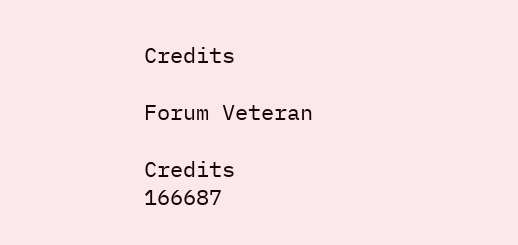Credits

Forum Veteran

Credits
166687